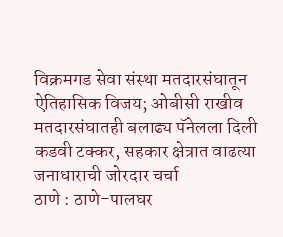विक्रमगड सेवा संस्था मतदारसंघातून ऐतिहासिक विजय; ओबीसी राखीव मतदारसंघातही बलाढ्य पॅनेलला दिली कडवी टक्कर, सहकार क्षेत्रात वाढत्या जनाधाराची जोरदार चर्चा
ठाणे : ठाणे-पालघर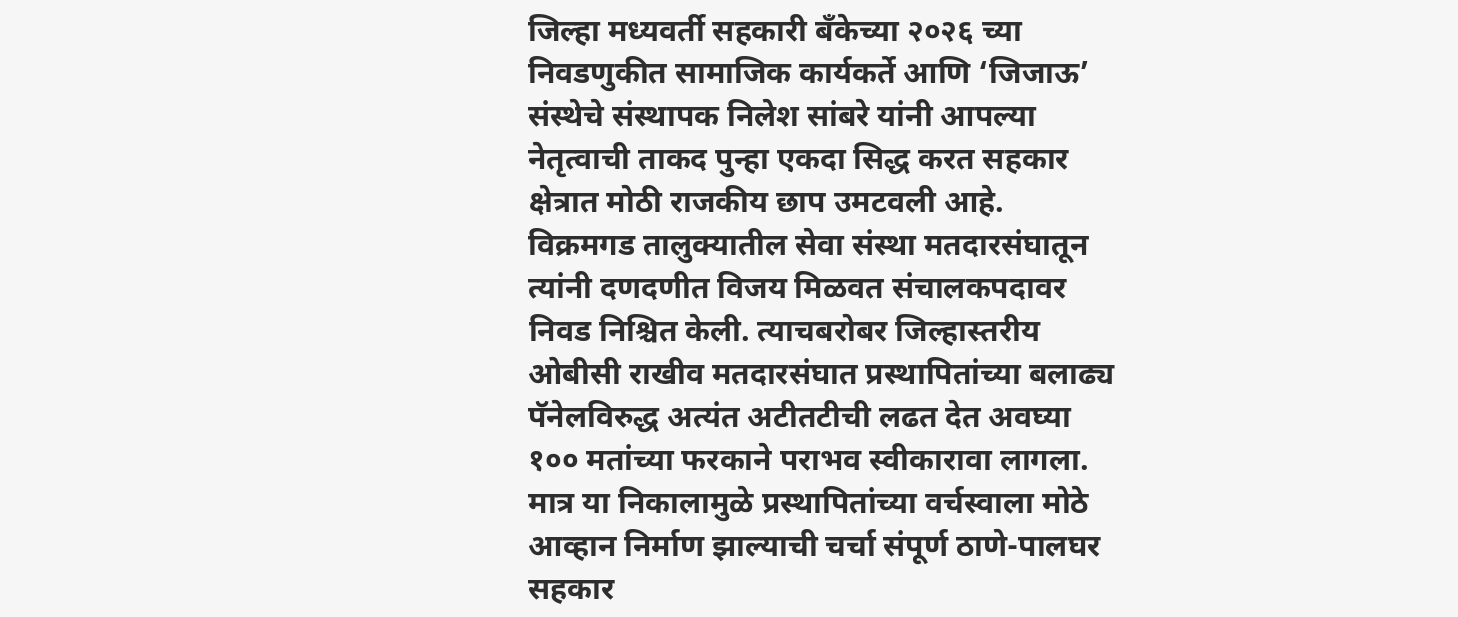जिल्हा मध्यवर्ती सहकारी बँकेच्या २०२६ च्या निवडणुकीत सामाजिक कार्यकर्ते आणि ‘जिजाऊ’ संस्थेचे संस्थापक निलेश सांबरे यांनी आपल्या नेतृत्वाची ताकद पुन्हा एकदा सिद्ध करत सहकार क्षेत्रात मोठी राजकीय छाप उमटवली आहे. विक्रमगड तालुक्यातील सेवा संस्था मतदारसंघातून त्यांनी दणदणीत विजय मिळवत संचालकपदावर निवड निश्चित केली. त्याचबरोबर जिल्हास्तरीय ओबीसी राखीव मतदारसंघात प्रस्थापितांच्या बलाढ्य पॅनेलविरुद्ध अत्यंत अटीतटीची लढत देत अवघ्या १०० मतांच्या फरकाने पराभव स्वीकारावा लागला. मात्र या निकालामुळे प्रस्थापितांच्या वर्चस्वाला मोठे आव्हान निर्माण झाल्याची चर्चा संपूर्ण ठाणे-पालघर सहकार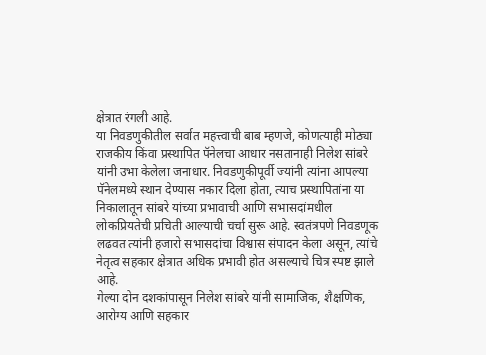क्षेत्रात रंगली आहे.
या निवडणुकीतील सर्वात महत्त्वाची बाब म्हणजे, कोणत्याही मोठ्या राजकीय किंवा प्रस्थापित पॅनेलचा आधार नसतानाही निलेश सांबरे यांनी उभा केलेला जनाधार. निवडणुकीपूर्वी ज्यांनी त्यांना आपल्या पॅनेलमध्ये स्थान देण्यास नकार दिला होता, त्याच प्रस्थापितांना या निकालातून सांबरे यांच्या प्रभावाची आणि सभासदांमधील लोकप्रियतेची प्रचिती आल्याची चर्चा सुरू आहे. स्वतंत्रपणे निवडणूक लढवत त्यांनी हजारो सभासदांचा विश्वास संपादन केला असून, त्यांचे नेतृत्व सहकार क्षेत्रात अधिक प्रभावी होत असल्याचे चित्र स्पष्ट झाले आहे.
गेल्या दोन दशकांपासून निलेश सांबरे यांनी सामाजिक, शैक्षणिक, आरोग्य आणि सहकार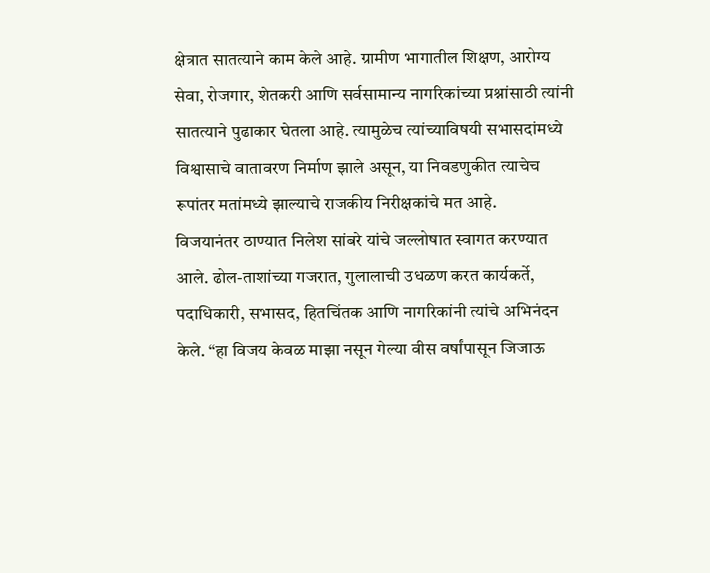क्षेत्रात सातत्याने काम केले आहे. ग्रामीण भागातील शिक्षण, आरोग्य सेवा, रोजगार, शेतकरी आणि सर्वसामान्य नागरिकांच्या प्रश्नांसाठी त्यांनी सातत्याने पुढाकार घेतला आहे. त्यामुळेच त्यांच्याविषयी सभासदांमध्ये विश्वासाचे वातावरण निर्माण झाले असून, या निवडणुकीत त्याचेच रूपांतर मतांमध्ये झाल्याचे राजकीय निरीक्षकांचे मत आहे.
विजयानंतर ठाण्यात निलेश सांबरे यांचे जल्लोषात स्वागत करण्यात आले. ढोल-ताशांच्या गजरात, गुलालाची उधळण करत कार्यकर्ते, पदाधिकारी, सभासद, हितचिंतक आणि नागरिकांनी त्यांचे अभिनंदन केले. “हा विजय केवळ माझा नसून गेल्या वीस वर्षांपासून जिजाऊ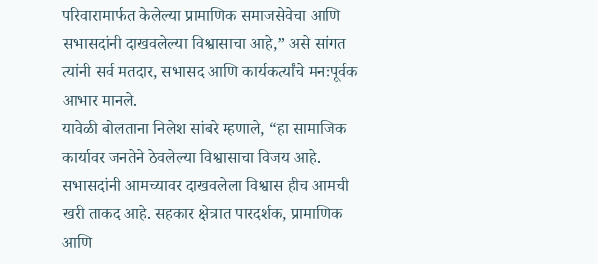परिवारामार्फत केलेल्या प्रामाणिक समाजसेवेचा आणि सभासदांनी दाखवलेल्या विश्वासाचा आहे,” असे सांगत त्यांनी सर्व मतदार, सभासद आणि कार्यकर्त्यांचे मनःपूर्वक आभार मानले.
यावेळी बोलताना निलेश सांबरे म्हणाले, “हा सामाजिक कार्यावर जनतेने ठेवलेल्या विश्वासाचा विजय आहे. सभासदांनी आमच्यावर दाखवलेला विश्वास हीच आमची खरी ताकद आहे. सहकार क्षेत्रात पारदर्शक, प्रामाणिक आणि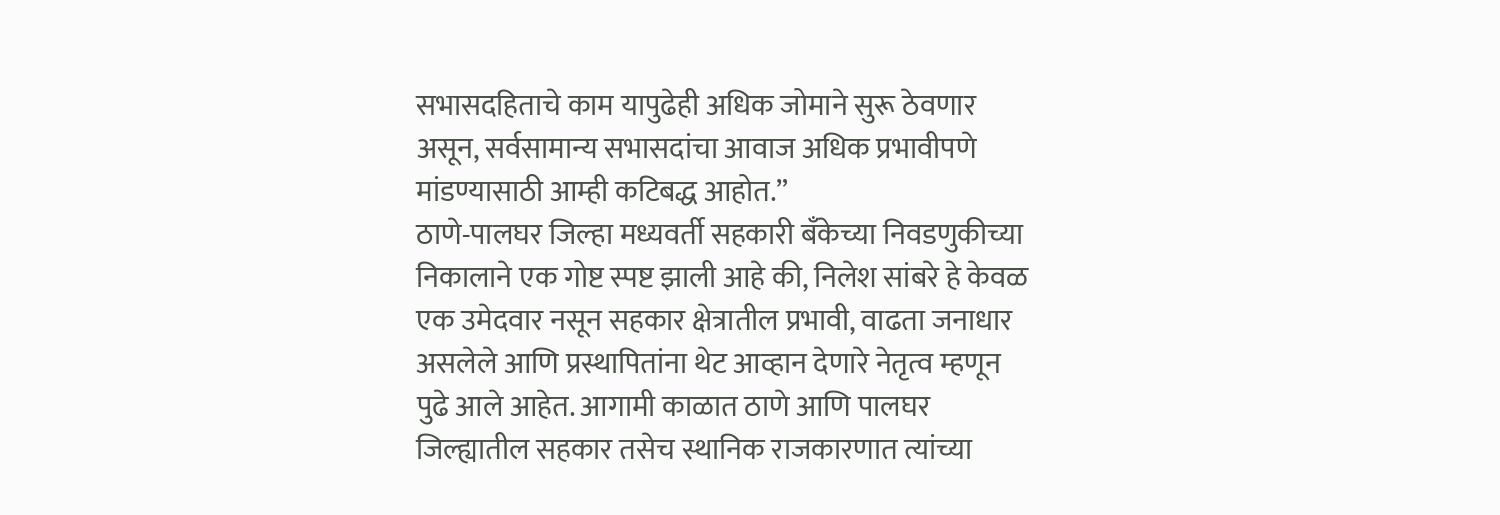सभासदहिताचे काम यापुढेही अधिक जोमाने सुरू ठेवणार असून, सर्वसामान्य सभासदांचा आवाज अधिक प्रभावीपणे मांडण्यासाठी आम्ही कटिबद्ध आहोत.”
ठाणे-पालघर जिल्हा मध्यवर्ती सहकारी बँकेच्या निवडणुकीच्या निकालाने एक गोष्ट स्पष्ट झाली आहे की, निलेश सांबरे हे केवळ एक उमेदवार नसून सहकार क्षेत्रातील प्रभावी, वाढता जनाधार असलेले आणि प्रस्थापितांना थेट आव्हान देणारे नेतृत्व म्हणून पुढे आले आहेत. आगामी काळात ठाणे आणि पालघर जिल्ह्यातील सहकार तसेच स्थानिक राजकारणात त्यांच्या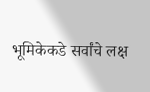भूमिकेकडे सर्वांचे लक्ष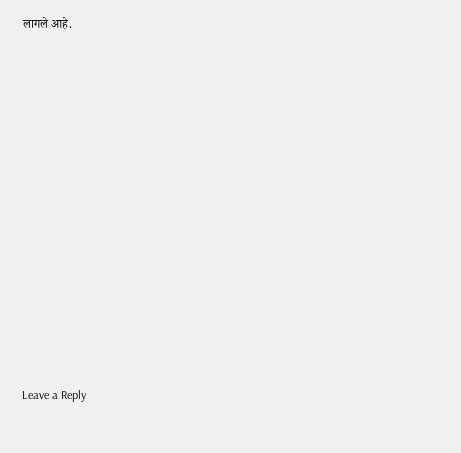लागले आहे.















Leave a Reply